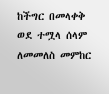ከችግር በመላቀቅ ወደ ተሟላ ሰላም ለመመለስ መምከር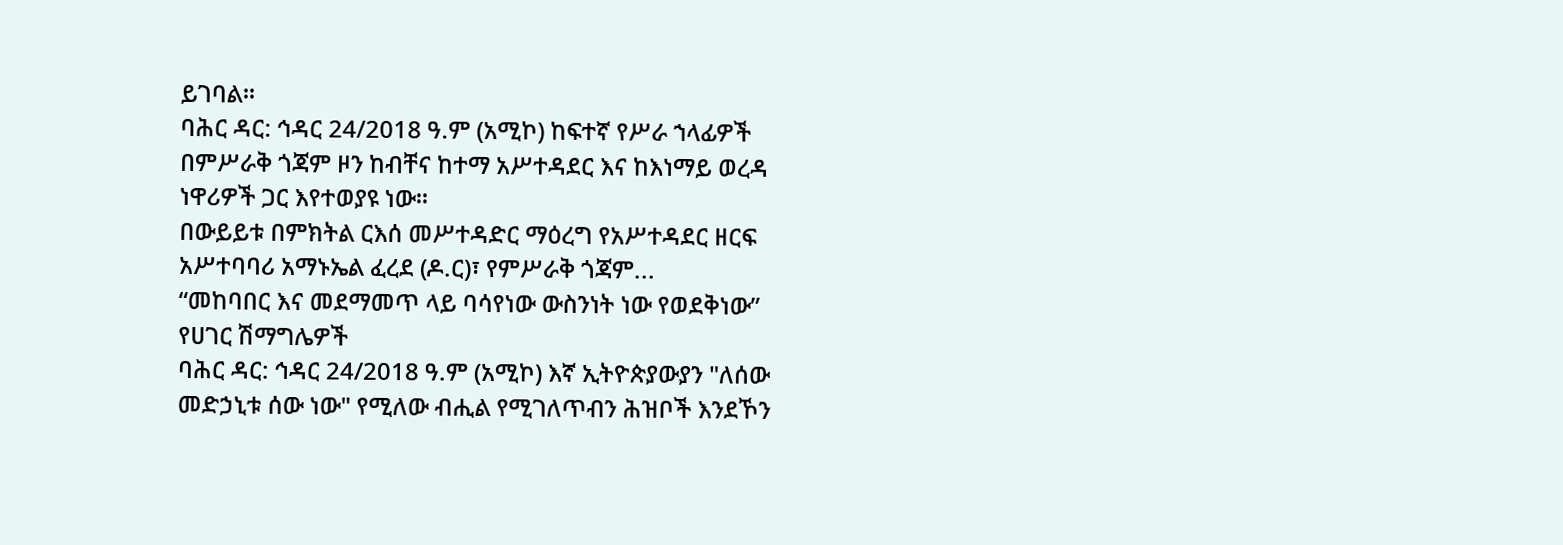ይገባል።
ባሕር ዳር: ኅዳር 24/2018 ዓ.ም (አሚኮ) ከፍተኛ የሥራ ኀላፊዎች በምሥራቅ ጎጃም ዞን ከብቸና ከተማ አሥተዳደር እና ከእነማይ ወረዳ ነዋሪዎች ጋር እየተወያዩ ነው።
በውይይቱ በምክትል ርእሰ መሥተዳድር ማዕረግ የአሥተዳደር ዘርፍ አሥተባባሪ አማኑኤል ፈረደ (ዶ.ር)፣ የምሥራቅ ጎጃም...
“መከባበር እና መደማመጥ ላይ ባሳየነው ውስንነት ነው የወደቅነው” የሀገር ሽማግሌዎች
ባሕር ዳር: ኅዳር 24/2018 ዓ.ም (አሚኮ) እኛ ኢትዮጵያውያን "ለሰው መድኃኒቱ ሰው ነው" የሚለው ብሒል የሚገለጥብን ሕዝቦች እንደኾን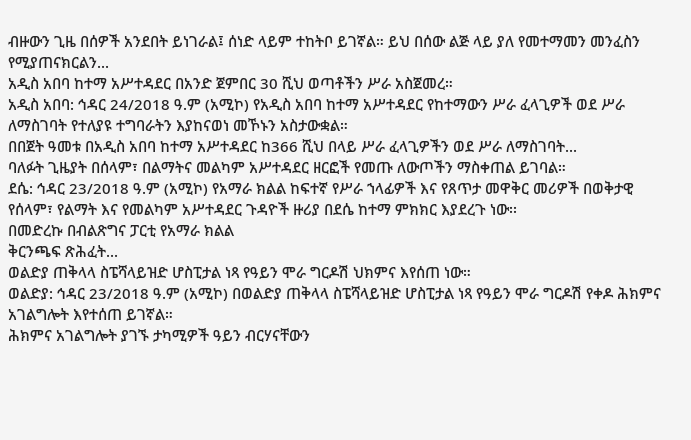ብዙውን ጊዜ በሰዎች አንደበት ይነገራል፤ ሰነድ ላይም ተከትቦ ይገኛል። ይህ በሰው ልጅ ላይ ያለ የመተማመን መንፈስን የሚያጠናክርልን...
አዲስ አበባ ከተማ አሥተዳደር በአንድ ጀምበር 30 ሺህ ወጣቶችን ሥራ አስጀመረ።
አዲስ አበባ: ኅዳር 24/2018 ዓ.ም (አሚኮ) የአዲስ አበባ ከተማ አሥተዳደር የከተማውን ሥራ ፈላጊዎች ወደ ሥራ ለማስገባት የተለያዩ ተግባራትን እያከናወነ መኾኑን አስታውቋል።
በበጀት ዓመቱ በአዲስ አበባ ከተማ አሥተዳደር ከ366 ሺህ በላይ ሥራ ፈላጊዎችን ወደ ሥራ ለማስገባት...
ባለፉት ጊዜያት በሰላም፣ በልማትና መልካም አሥተዳደር ዘርፎች የመጡ ለውጦችን ማስቀጠል ይገባል።
ደሴ: ኅዳር 23/2018 ዓ.ም (አሚኮ) የአማራ ክልል ከፍተኛ የሥራ ኀላፊዎች እና የጸጥታ መዋቅር መሪዎች በወቅታዊ የሰላም፣ የልማት እና የመልካም አሥተዳደር ጉዳዮች ዙሪያ በደሴ ከተማ ምክክር እያደረጉ ነው፡፡
በመድረኩ በብልጽግና ፓርቲ የአማራ ክልል
ቅርንጫፍ ጽሕፈት...
ወልድያ ጠቅላላ ስፔሻላይዝድ ሆስፒታል ነጻ የዓይን ሞራ ግርዶሽ ህክምና እየሰጠ ነው።
ወልድያ: ኅዳር 23/2018 ዓ.ም (አሚኮ) በወልድያ ጠቅላላ ስፔሻላይዝድ ሆስፒታል ነጻ የዓይን ሞራ ግርዶሽ የቀዶ ሕክምና አገልግሎት እየተሰጠ ይገኛል።
ሕክምና አገልግሎት ያገኙ ታካሚዎች ዓይን ብርሃናቸውን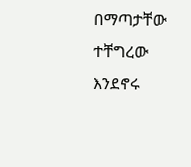በማጣታቸው ተቸግረው እንደኖሩ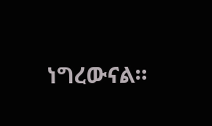ነግረውናል።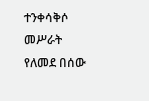ተንቀሳቅሶ መሥራት የለመደ በሰው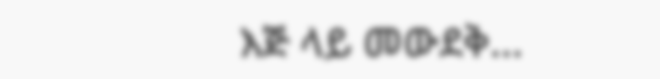እጅ ላይ መውደቅ...